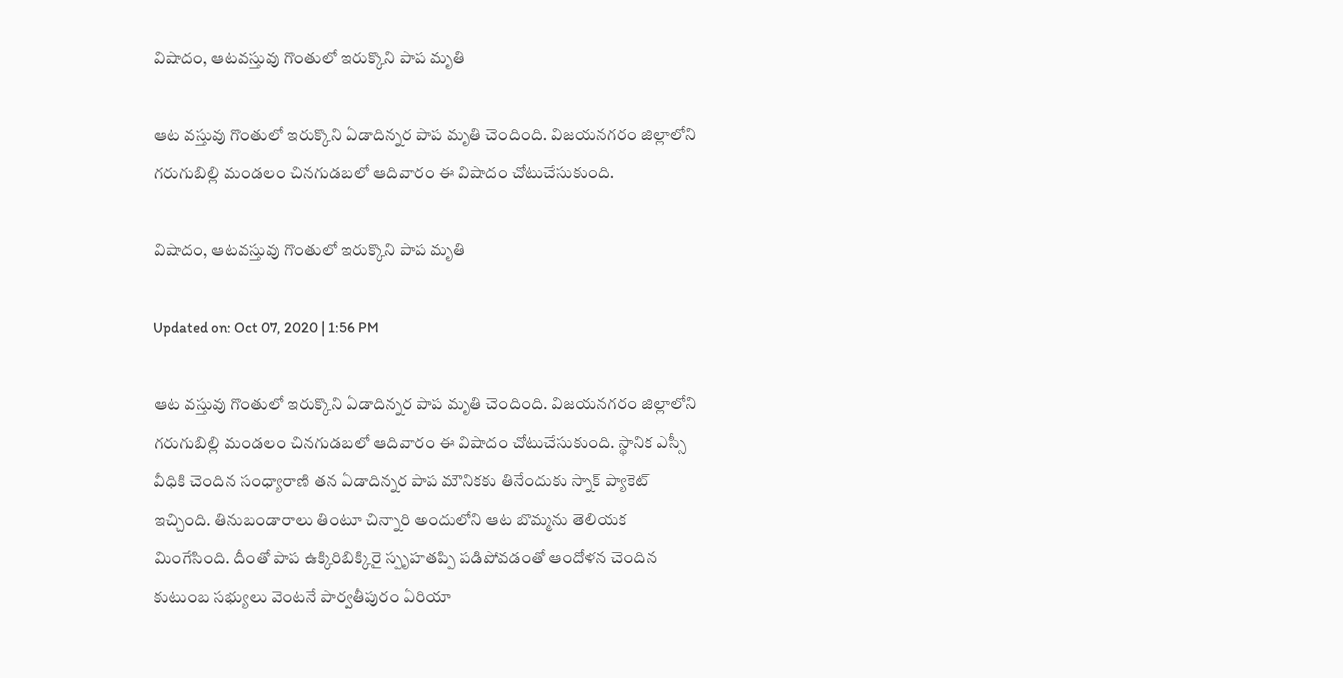విషాదం, ఆటవస్తువు గొంతులో ఇరుక్కొని పాప మృతి

ఆట వస్తువు గొంతులో ఇరుక్కొని ఏడాదిన్నర పాప మృతి చెందింది. విజయనగరం జిల్లాలోని గరుగుబిల్లి మండలం చినగుడబలో ఆదివారం ఈ విషాదం చోటుచేసుకుంది.

విషాదం, ఆటవస్తువు గొంతులో ఇరుక్కొని పాప మృతి

Updated on: Oct 07, 2020 | 1:56 PM

ఆట వస్తువు గొంతులో ఇరుక్కొని ఏడాదిన్నర పాప మృతి చెందింది. విజయనగరం జిల్లాలోని గరుగుబిల్లి మండలం చినగుడబలో ఆదివారం ఈ విషాదం చోటుచేసుకుంది. స్థానిక ఎస్సీ వీధికి చెందిన సంధ్యారాణి తన ఏడాదిన్నర పాప మౌనికకు తినేందుకు స్నాక్ ప్యాకెట్‌ ఇచ్చింది. తినుబండారాలు తింటూ చిన్నారి అందులోని ఆట బొమ్మను తెలియక మింగేసింది. దీంతో పాప ఉక్కిరిబిక్కిరై స్పృహతప్పి పడిపోవడంతో ఆందోళన చెందిన కుటుంబ సభ్యులు వెంటనే పార్వతీపురం ఏరియా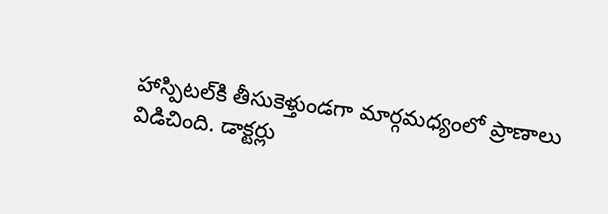హాస్పిటల్‌కి తీసుకెళ్తుండగా మార్గమధ్యంలో ప్రాణాలు విడిచింది. డాక్టర్లు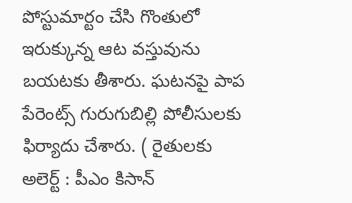పోస్టుమార్టం చేసి గొంతులో ఇరుక్కున్న ఆట వస్తువును బయటకు తీశారు. ఘటనపై పాప పేరెంట్స్ గురుగుబిల్లి పోలీసులకు ఫిర్యాదు చేశారు. ( రైతులకు అలెర్ట్ : పీఎం కిసాన్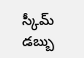స్కీమ్ డబ్బు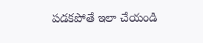పడకపోతే ఇలా చేయండి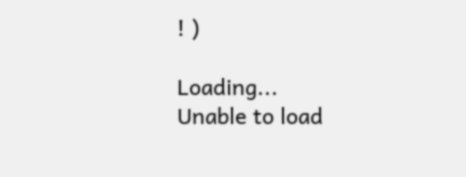! )

Loading...
Unable to load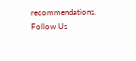recommendations.
Follow Us